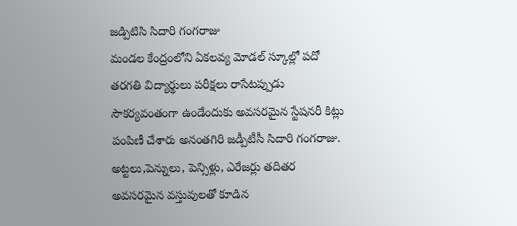జడ్పిటిసి సిదారి గంగరాజు
మండల కేంద్రంలోని ఏకలవ్య మోడల్ స్కూల్లో పదో తరగతి విద్యార్థులు పరీక్షలు రాసేటప్పుడు సౌకర్యవంతంగా ఉండేందుకు అవసరమైన స్టేషనరీ కిట్లు పంపిణీ చేశారు అనంతగిరి జడ్పీటీసీ సిదారి గంగరాజు. అట్టలు,పెన్నులు, పెన్సిళ్లు, ఎరేజర్లు తదితర అవసరమైన వస్తువులతో కూడిన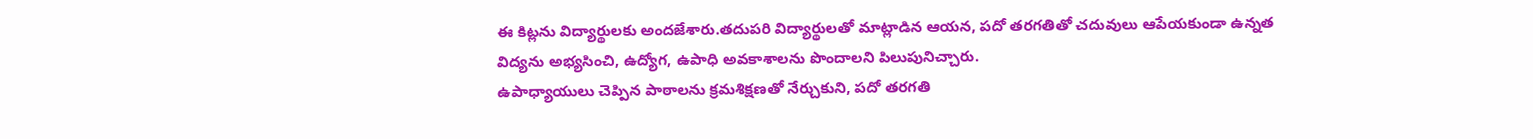ఈ కిట్లను విద్యార్థులకు అందజేశారు.తదుపరి విద్యార్థులతో మాట్లాడిన ఆయన, పదో తరగతితో చదువులు ఆపేయకుండా ఉన్నత విద్యను అభ్యసించి, ఉద్యోగ, ఉపాధి అవకాశాలను పొందాలని పిలుపునిచ్చారు.
ఉపాధ్యాయులు చెప్పిన పాఠాలను క్రమశిక్షణతో నేర్చుకుని, పదో తరగతి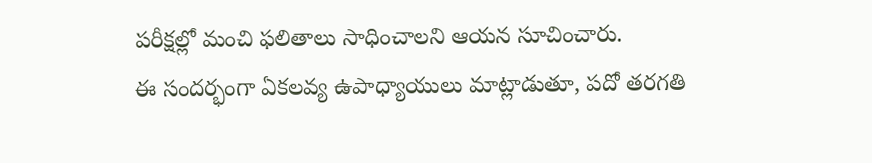పరీక్షల్లో మంచి ఫలితాలు సాధించాలని ఆయన సూచించారు.
ఈ సందర్భంగా ఏకలవ్య ఉపాధ్యాయులు మాట్లాడుతూ, పదో తరగతి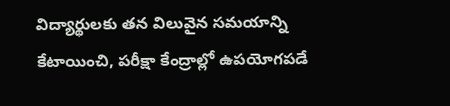విద్యార్థులకు తన విలువైన సమయాన్ని కేటాయించి, పరీక్షా కేంద్రాల్లో ఉపయోగపడే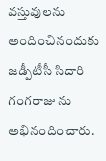వస్తువులను అందించినందుకు జడ్పీటీసీ సిదారి గంగరాజు ను అభినందించారు.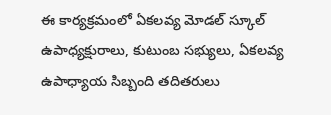ఈ కార్యక్రమంలో ఏకలవ్య మోడల్ స్కూల్ ఉపాధ్యక్షురాలు, కుటుంబ సభ్యులు, ఏకలవ్య ఉపాధ్యాయ సిబ్బంది తదితరులు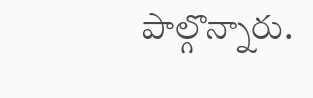పాల్గొన్నారు.